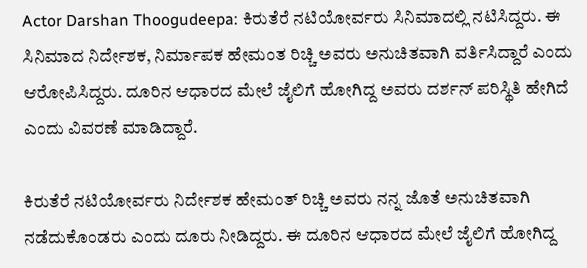Actor Darshan Thoogudeepa: ಕಿರುತೆರೆ ನಟಿಯೋರ್ವರು ಸಿನಿಮಾದಲ್ಲಿ ನಟಿಸಿದ್ದರು. ಈ ಸಿನಿಮಾದ ನಿರ್ದೇಶಕ, ನಿರ್ಮಾಪಕ ಹೇಮಂತ ರಿಚ್ಚಿ ಅವರು ಅನುಚಿತವಾಗಿ ವರ್ತಿಸಿದ್ದಾರೆ ಎಂದು ಆರೋಪಿಸಿದ್ದರು. ದೂರಿನ ಆಧಾರದ ಮೇಲೆ ಜೈಲಿಗೆ ಹೋಗಿದ್ದ ಅವರು ದರ್ಶನ್‌ ಪರಿಸ್ಥಿತಿ ಹೇಗಿದೆ ಎಂದು ವಿವರಣೆ ಮಾಡಿದ್ದಾರೆ.

ಕಿರುತೆರೆ ನಟಿಯೋರ್ವರು ನಿರ್ದೇಶಕ ಹೇಮಂತ್ ರಿಚ್ಚಿ ಅವರು ನನ್ನ ಜೊತೆ ಅನುಚಿತವಾಗಿ ನಡೆದುಕೊಂಡರು ಎಂದು ದೂರು ನೀಡಿದ್ದರು. ಈ ದೂರಿನ ಆಧಾರದ ಮೇಲೆ ಜೈಲಿಗೆ ಹೋಗಿದ್ದ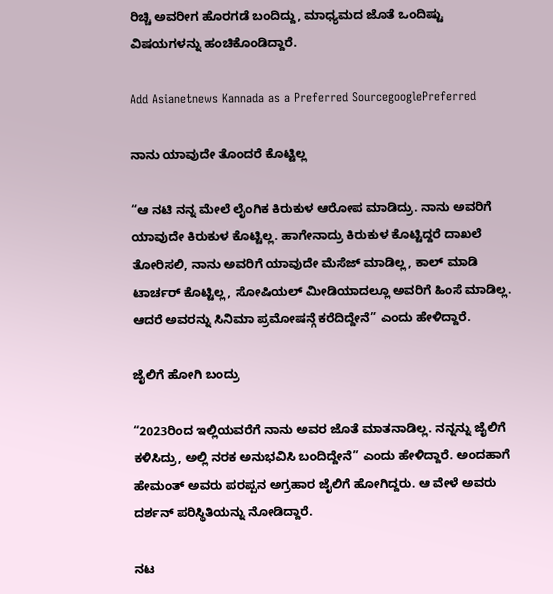ರಿಚ್ಚಿ ಅವರೀಗ ಹೊರಗಡೆ ಬಂದಿದ್ದು, ಮಾಧ್ಯಮದ ಜೊತೆ ಒಂದಿಷ್ಟು ವಿಷಯಗಳನ್ನು ಹಂಚಿಕೊಂಡಿದ್ದಾರೆ.

Add Asianetnews Kannada as a Preferred SourcegooglePreferred

ನಾನು ಯಾವುದೇ ತೊಂದರೆ ಕೊಟ್ಟಿಲ್ಲ

“ಆ ನಟಿ ನನ್ನ ಮೇಲೆ ಲೈಂಗಿಕ ಕಿರುಕುಳ ಆರೋಪ ಮಾಡಿದ್ರು. ನಾನು ಅವರಿಗೆ ಯಾವುದೇ ಕಿರುಕುಳ ಕೊಟ್ಟಿಲ್ಲ. ಹಾಗೇನಾದ್ರು ಕಿರುಕುಳ ಕೊಟ್ಟಿದ್ದರೆ ದಾಖಲೆ ತೋರಿಸಲಿ, ನಾನು ಅವರಿಗೆ ಯಾವುದೇ ಮೆಸೆಜ್ ಮಾಡಿಲ್ಲ, ಕಾಲ್ ಮಾಡಿ ಟಾರ್ಚರ್ ಕೊಟ್ಟಿಲ್ಲ, ಸೋಷಿಯಲ್ ಮೀಡಿಯಾದಲ್ಲೂ ಅವರಿಗೆ ಹಿಂಸೆ ಮಾಡಿಲ್ಲ. ಆದರೆ ಅವರನ್ನು ಸಿನಿಮಾ ಪ್ರಮೋಷನ್ಗೆ ಕರೆದಿದ್ದೇನೆ” ಎಂದು ಹೇಳಿದ್ದಾರೆ.

ಜೈಲಿಗೆ ಹೋಗಿ ಬಂದ್ರು

“2023ರಿಂದ ಇಲ್ಲಿಯವರೆಗೆ ನಾನು ಅವರ ಜೊತೆ ಮಾತನಾಡಿಲ್ಲ. ನನ್ನನ್ನು ಜೈಲಿಗೆ ಕಳಿಸಿದ್ರು, ಅಲ್ಲಿ ನರಕ ಅನುಭವಿಸಿ ಬಂದಿದ್ದೇನೆ” ಎಂದು ಹೇಳಿದ್ದಾರೆ. ಅಂದಹಾಗೆ ಹೇಮಂತ್‌ ಅವರು ಪರಪ್ಪನ ಅಗ್ರಹಾರ ಜೈಲಿಗೆ ಹೋಗಿದ್ದರು. ಆ ವೇಳೆ ಅವರು ದರ್ಶನ್‌ ಪರಿಸ್ಥಿತಿಯನ್ನು ನೋಡಿದ್ದಾರೆ.

ನಟ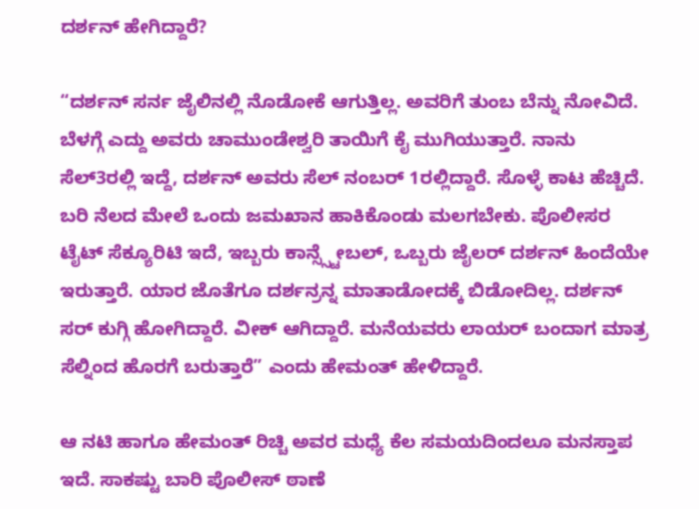ದರ್ಶನ್‌ ಹೇಗಿದ್ದಾರೆ?

“ದರ್ಶನ್ ಸರ್ನ ಜೈಲಿನಲ್ಲಿ ನೊಡೋಕೆ ಆಗುತ್ತಿಲ್ಲ. ಅವರಿಗೆ ತುಂಬ ಬೆನ್ನು ನೋವಿದೆ. ಬೆಳಗ್ಗೆ ಎದ್ದು ಅವರು ಚಾಮುಂಡೇಶ್ವರಿ ತಾಯಿಗೆ ಕೈ ಮುಗಿಯುತ್ತಾರೆ. ನಾನು ಸೆಲ್3ರಲ್ಲಿ ಇದ್ದೆ, ದರ್ಶನ್ ಅವರು ಸೆಲ್ ನಂಬರ್ 1ರಲ್ಲಿದ್ದಾರೆ. ಸೊಳ್ಳೆ ಕಾಟ ಹೆಚ್ಚಿದೆ. ಬರಿ ನೆಲದ ಮೇಲೆ ಒಂದು ಜಮಖಾನ ಹಾಕಿಕೊಂಡು ಮಲಗಬೇಕು. ಪೊಲೀಸರ ಟೈಟ್ ಸೆಕ್ಯೂರಿಟಿ ಇದೆ, ಇಬ್ಬರು ಕಾನ್ಸ್ಸ್ಟೇಬಲ್, ಒಬ್ಬರು ಜೈಲರ್ ದರ್ಶನ್ ಹಿಂದೆಯೇ ಇರುತ್ತಾರೆ. ಯಾರ ಜೊತೆಗೂ ದರ್ಶನ್ರನ್ನ ಮಾತಾಡೋದಕ್ಕೆ ಬಿಡೋದಿಲ್ಲ. ದರ್ಶನ್ ಸರ್ ಕುಗ್ಗಿ ಹೋಗಿದ್ದಾರೆ. ವೀಕ್ ಆಗಿದ್ದಾರೆ. ಮನೆಯವರು ಲಾಯರ್ ಬಂದಾಗ ಮಾತ್ರ ಸೆಲ್ನಿಂದ ಹೊರಗೆ ಬರುತ್ತಾರೆ” ಎಂದು ಹೇಮಂತ್‌ ಹೇಳಿದ್ದಾರೆ.

ಆ ನಟಿ ಹಾಗೂ ಹೇಮಂತ್‌ ರಿಚ್ಚಿ ಅವರ ಮಧ್ಯೆ ಕೆಲ ಸಮಯದಿಂದಲೂ ಮನಸ್ತಾಪ ಇದೆ. ಸಾಕಷ್ಟು ಬಾರಿ ಪೊಲೀಸ್‌ ಠಾಣೆ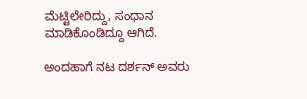ಮೆಟ್ಟಿಲೇರಿದ್ದು, ಸಂಧಾನ ಮಾಡಿಕೊಂಡಿದ್ದೂ ಆಗಿದೆ.

ಅಂದಹಾಗೆ ನಟ ದರ್ಶನ್‌ ಅವರು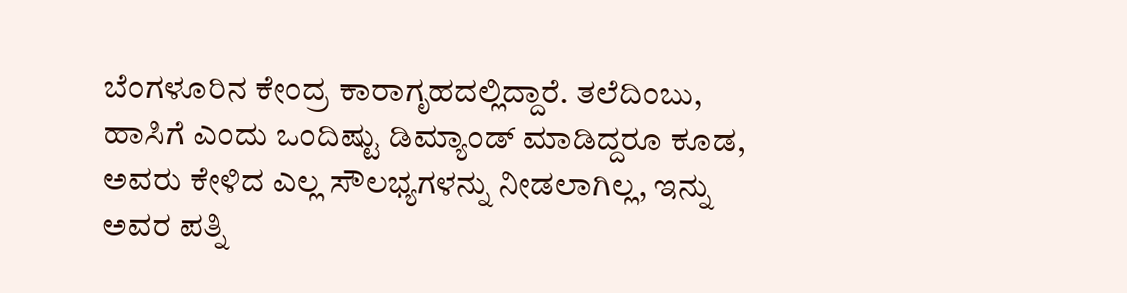ಬೆಂಗಳೂರಿನ ಕೇಂದ್ರ ಕಾರಾಗೃಹದಲ್ಲಿದ್ದಾರೆ. ತಲೆದಿಂಬು, ಹಾಸಿಗೆ ಎಂದು ಒಂದಿಷ್ಟು ಡಿಮ್ಯಾಂಡ್‌ ಮಾಡಿದ್ದರೂ ಕೂಡ, ಅವರು ಕೇಳಿದ ಎಲ್ಲ ಸೌಲಭ್ಯಗಳನ್ನು ನೀಡಲಾಗಿಲ್ಲ, ಇನ್ನು ಅವರ ಪತ್ನಿ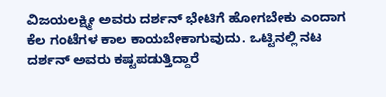ವಿಜಯಲಕ್ಷ್ಮೀ ಅವರು ದರ್ಶನ್‌ ಭೇಟಿಗೆ ಹೋಗಬೇಕು ಎಂದಾಗ ಕೆಲ ಗಂಟೆಗಳ ಕಾಲ ಕಾಯಬೇಕಾಗುವುದು. ಒಟ್ಟಿನಲ್ಲಿ ನಟ ದರ್ಶನ್‌ ಅವರು ಕಷ್ಟಪಡುತ್ತಿದ್ದಾರೆ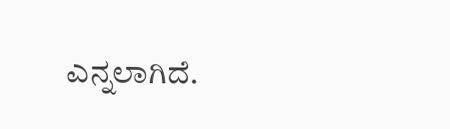ಎನ್ನಲಾಗಿದೆ.